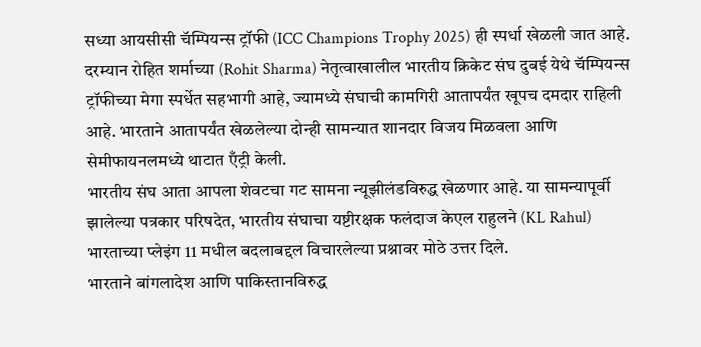सध्या आयसीसी चॅम्पियन्स ट्रॉफी (ICC Champions Trophy 2025) ही स्पर्धा खेळली जात आहे. दरम्यान रोहित शर्माच्या (Rohit Sharma) नेतृत्वाखालील भारतीय क्रिकेट संघ दुबई येथे चॅम्पियन्स ट्रॉफीच्या मेगा स्पर्धेत सहभागी आहे, ज्यामध्ये संघाची कामगिरी आतापर्यंत खूपच दमदार राहिली आहे. भारताने आतापर्यंत खेळलेल्या दोन्ही सामन्यात शानदार विजय मिळवला आणि सेमीफायनलमध्ये थाटात एँट्री केली.
भारतीय संघ आता आपला शेवटचा गट सामना न्यूझीलंडविरुद्ध खेळणार आहे. या सामन्यापूर्वी झालेल्या पत्रकार परिषदेत, भारतीय संघाचा यष्टीरक्षक फलंदाज केएल राहुलने (KL Rahul) भारताच्या प्लेइंग 11 मधील बदलाबद्दल विचारलेल्या प्रश्नावर मोठे उत्तर दिले.
भारताने बांगलादेश आणि पाकिस्तानविरुद्ध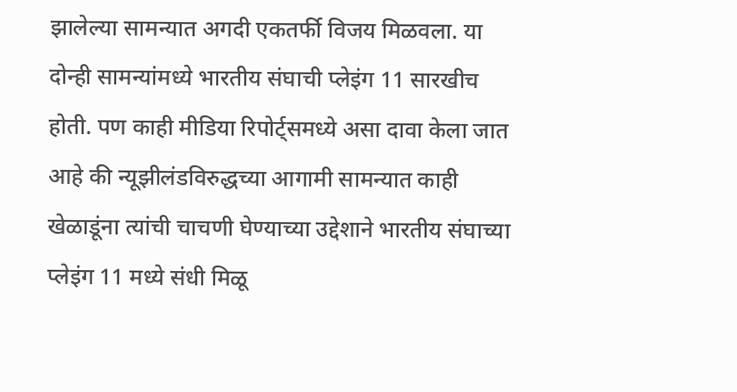झालेल्या सामन्यात अगदी एकतर्फी विजय मिळवला. या दोन्ही सामन्यांमध्ये भारतीय संघाची प्लेइंग 11 सारखीच होती. पण काही मीडिया रिपोर्ट्समध्ये असा दावा केला जात आहे की न्यूझीलंडविरुद्धच्या आगामी सामन्यात काही खेळाडूंना त्यांची चाचणी घेण्याच्या उद्देशाने भारतीय संघाच्या प्लेइंग 11 मध्ये संधी मिळू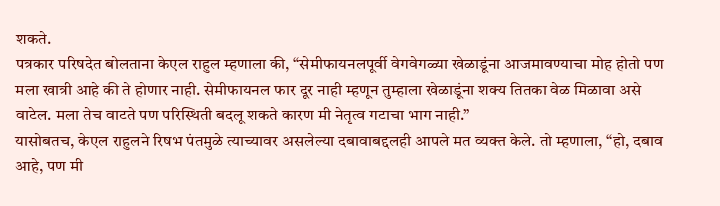शकते.
पत्रकार परिषदेत बोलताना केएल राहुल म्हणाला की, “सेमीफायनलपूर्वी वेगवेगळ्या खेळाडूंना आजमावण्याचा मोह होतो पण मला खात्री आहे की ते होणार नाही. सेमीफायनल फार दूर नाही म्हणून तुम्हाला खेळाडूंना शक्य तितका वेळ मिळावा असे वाटेल. मला तेच वाटते पण परिस्थिती बदलू शकते कारण मी नेतृत्व गटाचा भाग नाही.”
यासोबतच, केएल राहुलने रिषभ पंतमुळे त्याच्यावर असलेल्या दबावाबद्दलही आपले मत व्यक्त केले. तो म्हणाला, “हो, दबाव आहे, पण मी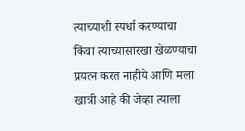त्याच्याशी स्पर्धा करण्याचा किंवा त्याच्यासारखा खेळण्याचा प्रयत्न करत नाहीये आणि मला खात्री आहे की जेव्हा त्याला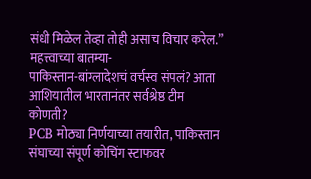संधी मिळेल तेव्हा तोही असाच विचार करेल.”
महत्त्वाच्या बातम्या-
पाकिस्तान-बांग्लादेशचं वर्चस्व संपलं? आता आशियातील भारतानंतर सर्वश्रेष्ठ टीम कोणती?
PCB मोठ्या निर्णयाच्या तयारीत, पाकिस्तान संघाच्या संपूर्ण कोचिंग स्टाफवर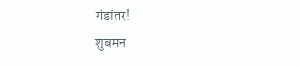गंडांतर!
शुबमन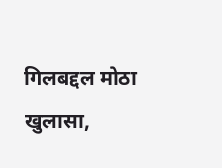गिलबद्दल मोठा खुलासा,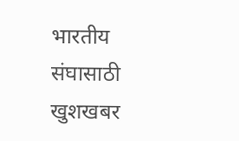भारतीय संघासाठी खुशखबर